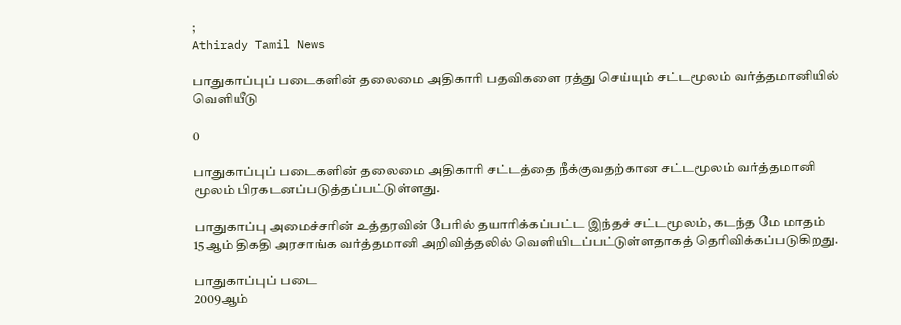;
Athirady Tamil News

பாதுகாப்புப் படைகளின் தலைமை அதிகாரி பதவிகளை ரத்து செய்யும் சட்டமூலம் வர்த்தமானியில் வெளியீடு

0

பாதுகாப்புப் படைகளின் தலைமை அதிகாரி சட்டத்தை நீக்குவதற்கான சட்டமூலம் வர்த்தமானி மூலம் பிரகடனப்படுத்தப்பட்டுள்ளது.

பாதுகாப்பு அமைச்சரின் உத்தரவின் பேரில் தயாரிக்கப்பட்ட இந்தச் சட்டமூலம், கடந்த மே மாதம் 15ஆம் திகதி அரசாங்க வர்த்தமானி அறிவித்தலில் வெளியிடப்பட்டுள்ளதாகத் தெரிவிக்கப்படுகிறது.

பாதுகாப்புப் படை
2009ஆம்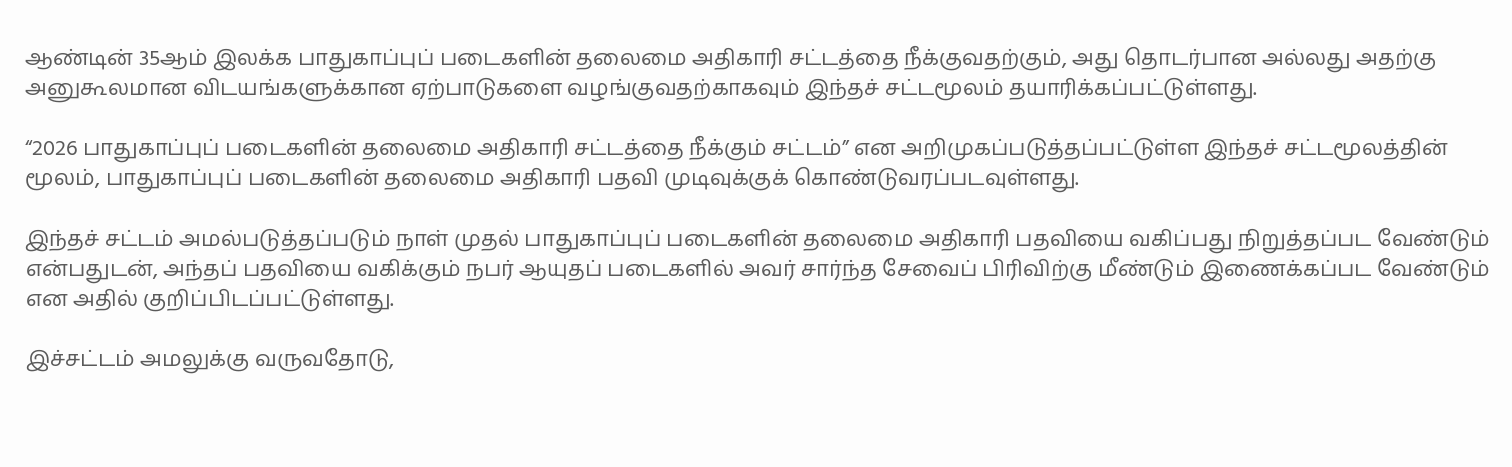ஆண்டின் 35ஆம் இலக்க பாதுகாப்புப் படைகளின் தலைமை அதிகாரி சட்டத்தை நீக்குவதற்கும், அது தொடர்பான அல்லது அதற்கு அனுகூலமான விடயங்களுக்கான ஏற்பாடுகளை வழங்குவதற்காகவும் இந்தச் சட்டமூலம் தயாரிக்கப்பட்டுள்ளது.

“2026 பாதுகாப்புப் படைகளின் தலைமை அதிகாரி சட்டத்தை நீக்கும் சட்டம்” என அறிமுகப்படுத்தப்பட்டுள்ள இந்தச் சட்டமூலத்தின் மூலம், பாதுகாப்புப் படைகளின் தலைமை அதிகாரி பதவி முடிவுக்குக் கொண்டுவரப்படவுள்ளது.

இந்தச் சட்டம் அமல்படுத்தப்படும் நாள் முதல் பாதுகாப்புப் படைகளின் தலைமை அதிகாரி பதவியை வகிப்பது நிறுத்தப்பட வேண்டும் என்பதுடன், அந்தப் பதவியை வகிக்கும் நபர் ஆயுதப் படைகளில் அவர் சார்ந்த சேவைப் பிரிவிற்கு மீண்டும் இணைக்கப்பட வேண்டும் என அதில் குறிப்பிடப்பட்டுள்ளது.

இச்சட்டம் அமலுக்கு வருவதோடு,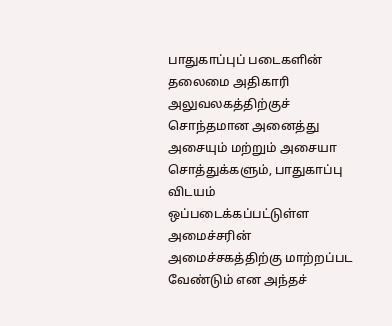பாதுகாப்புப் படைகளின் தலைமை அதிகாரி அலுவலகத்திற்குச் சொந்தமான அனைத்து அசையும் மற்றும் அசையா சொத்துக்களும், பாதுகாப்பு விடயம் ஒப்படைக்கப்பட்டுள்ள அமைச்சரின் அமைச்சகத்திற்கு மாற்றப்பட வேண்டும் என அந்தச்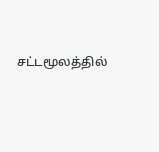சட்டமூலத்தில்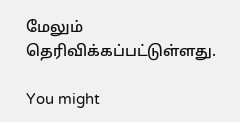மேலும் தெரிவிக்கப்பட்டுள்ளது.

You might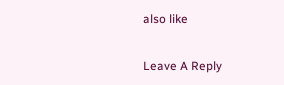also like

Leave A Reply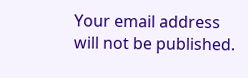Your email address will not be published.